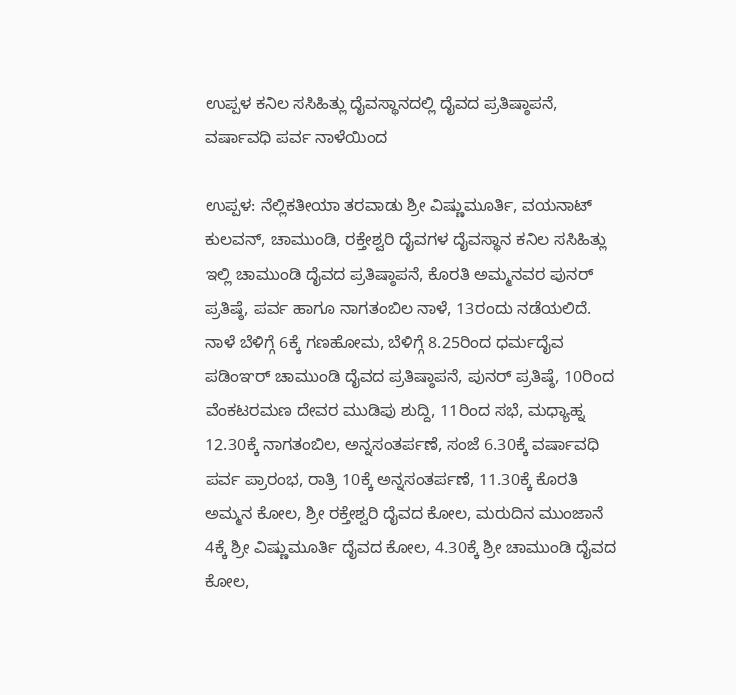ಉಪ್ಪಳ ಕನಿಲ ಸಸಿಹಿತ್ಲು ದೈವಸ್ಥಾನದಲ್ಲಿ ದೈವದ ಪ್ರತಿಷ್ಠಾಪನೆ, ವರ್ಷಾವಧಿ ಪರ್ವ ನಾಳೆಯಿಂದ

ಉಪ್ಪಳ: ನೆಲ್ಲಿಕತೀಯಾ ತರವಾಡು ಶ್ರೀ ವಿಷ್ಣುಮೂರ್ತಿ, ವಯನಾಟ್ ಕುಲವನ್, ಚಾಮುಂಡಿ, ರಕ್ತೇಶ್ವರಿ ದೈವಗಳ ದೈವಸ್ಥಾನ ಕನಿಲ ಸಸಿಹಿತ್ಲು ಇಲ್ಲಿ ಚಾಮುಂಡಿ ದೈವದ ಪ್ರತಿಷ್ಠಾಪನೆ, ಕೊರತಿ ಅಮ್ಮನವರ ಪುನರ್ ಪ್ರತಿಷ್ಠೆ, ಪರ್ವ ಹಾಗೂ ನಾಗತಂಬಿಲ ನಾಳೆ, 13ರಂದು ನಡೆಯಲಿದೆ. ನಾಳೆ ಬೆಳಿಗ್ಗೆ 6ಕ್ಕೆ ಗಣಹೋಮ, ಬೆಳಿಗ್ಗೆ 8.25ರಿಂದ ಧರ್ಮದೈವ ಪಡಿಂಞರ್ ಚಾಮುಂಡಿ ದೈವದ ಪ್ರತಿಷ್ಠಾಪನೆ, ಪುನರ್ ಪ್ರತಿಷ್ಠೆ, 10ರಿಂದ ವೆಂಕಟರಮಣ ದೇವರ ಮುಡಿಪು ಶುದ್ದಿ, 11ರಿಂದ ಸಭೆ, ಮಧ್ಯಾಹ್ನ 12.30ಕ್ಕೆ ನಾಗತಂಬಿಲ, ಅನ್ನಸಂತರ್ಪಣೆ, ಸಂಜೆ 6.30ಕ್ಕೆ ವರ್ಷಾವಧಿ ಪರ್ವ ಪ್ರಾರಂಭ, ರಾತ್ರಿ 10ಕ್ಕೆ ಅನ್ನಸಂತರ್ಪಣೆ, 11.30ಕ್ಕೆ ಕೊರತಿ ಅಮ್ಮನ ಕೋಲ, ಶ್ರೀ ರಕ್ತೇಶ್ವರಿ ದೈವದ ಕೋಲ, ಮರುದಿನ ಮುಂಜಾನೆ 4ಕ್ಕೆ ಶ್ರೀ ವಿಷ್ಣುಮೂರ್ತಿ ದೈವದ ಕೋಲ, 4.30ಕ್ಕೆ ಶ್ರೀ ಚಾಮುಂಡಿ ದೈವದ ಕೋಲ,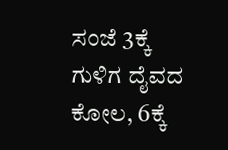ಸಂಜೆ 3ಕ್ಕೆ ಗುಳಿಗ ದೈವದ ಕೋಲ, 6ಕ್ಕೆ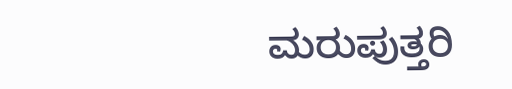ಮರುಪುತ್ತರಿ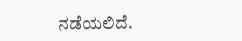ನಡೆಯಲಿದೆ.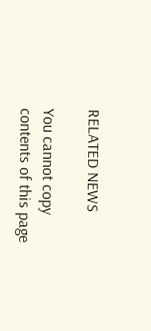RELATED NEWS

You cannot copy contents of this page